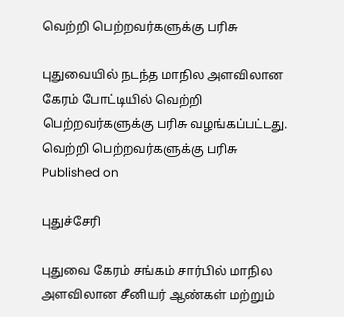வெற்றி பெற்றவர்களுக்கு பரிசு

புதுவையில் நடந்த மாநில அளவிலான கேரம் போட்டியில் வெற்றி பெற்றவர்களுக்கு பரிசு வழங்கப்பட்டது.
வெற்றி பெற்றவர்களுக்கு பரிசு
Published on

புதுச்சேரி

புதுவை கேரம் சங்கம் சார்பில் மாநில அளவிலான சீனியர் ஆண்கள் மற்றும்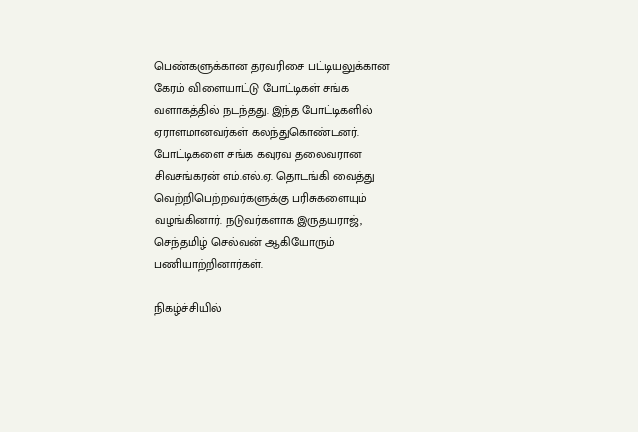பெண்களுக்கான தரவரிசை பட்டியலுக்கான கேரம் விளையாட்டு போட்டிகள் சங்க வளாகத்தில் நடந்தது. இந்த போட்டிகளில் ஏராளமானவர்கள் கலந்துகொண்டனர். போட்டிகளை சங்க கவுரவ தலைவரான சிவசங்கரன் எம்.எல்.ஏ. தொடங்கி வைத்து வெற்றிபெற்றவர்களுக்கு பரிசுகளையும் வழங்கினார். நடுவர்களாக இருதயராஜ், செந்தமிழ் செல்வன் ஆகியோரும் பணியாற்றினார்கள்.

நிகழ்ச்சியில்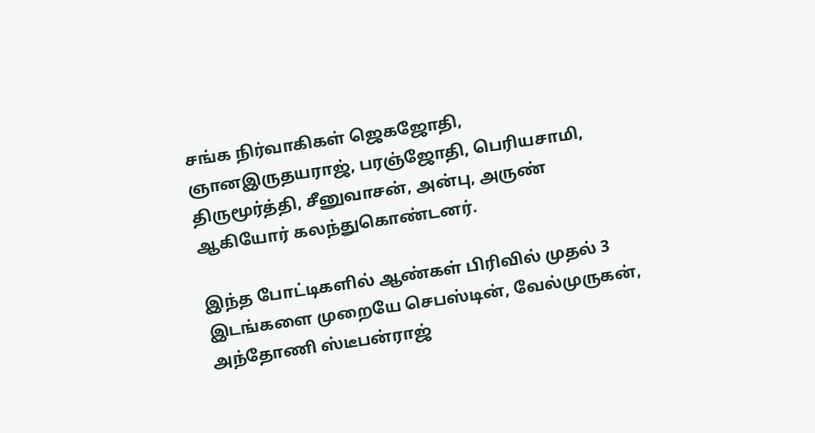சங்க நிர்வாகிகள் ஜெகஜோதி, ஞானஇருதயராஜ், பரஞ்ஜோதி, பெரியசாமி, திருமூர்த்தி, சீனுவாசன், அன்பு, அருண் ஆகியோர் கலந்துகொண்டனர்.

இந்த போட்டிகளில் ஆண்கள் பிரிவில் முதல் 3 இடங்களை முறையே செபஸ்டின், வேல்முருகன், அந்தோணி ஸ்டீபன்ராஜ்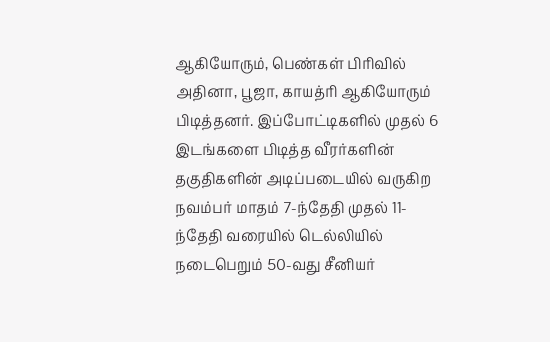ஆகியோரும், பெண்கள் பிரிவில் அதினா, பூஜா, காயத்ரி ஆகியோரும் பிடித்தனர். இப்போட்டிகளில் முதல் 6 இடங்களை பிடித்த வீரர்களின் தகுதிகளின் அடிப்படையில் வருகிற நவம்பர் மாதம் 7-ந்தேதி முதல் 11-ந்தேதி வரையில் டெல்லியில் நடைபெறும் 50-வது சீனியர்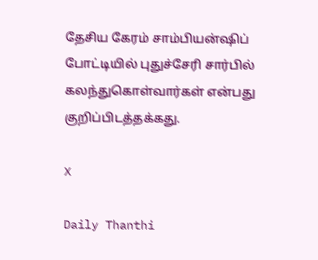தேசிய கேரம் சாம்பியன்ஷிப் போட்டியில் புதுச்சேரி சார்பில் கலந்துகொள்வார்கள் என்பது குறிப்பிடத்தக்கது.

X

Daily Thanthi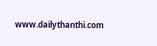www.dailythanthi.com